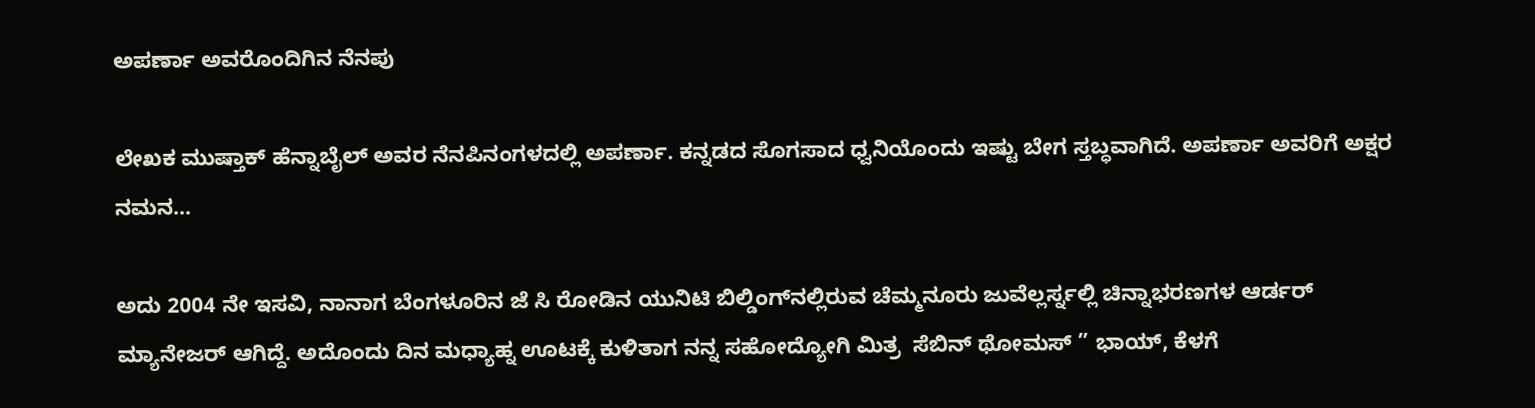ಅಪರ್ಣಾ ಅವರೊಂದಿಗಿನ ನೆನಪು

ಲೇಖಕ ಮುಷ್ತಾಕ್ ಹೆನ್ನಾಬೈಲ್ ಅವರ ನೆನಪಿನಂಗಳದಲ್ಲಿ ಅಪರ್ಣಾ. ಕನ್ನಡದ ಸೊಗಸಾದ ಧ್ವನಿಯೊಂದು ಇಷ್ಟು ಬೇಗ ಸ್ತಬ್ಧವಾಗಿದೆ. ಅಪರ್ಣಾ ಅವರಿಗೆ ಅಕ್ಷರ ನಮನ…

ಅದು 2004 ನೇ ಇಸವಿ, ನಾನಾಗ ಬೆಂಗಳೂರಿನ ಜೆ ಸಿ ರೋಡಿನ ಯುನಿಟಿ ಬಿಲ್ಡಿಂಗ್‌ನಲ್ಲಿರುವ ಚೆಮ್ಮನೂರು ಜುವೆಲ್ಲರ್ಸ್ನಲ್ಲಿ ಚಿನ್ನಾಭರಣಗಳ ಆರ್ಡರ್ ಮ್ಯಾನೇಜರ್ ಆಗಿದ್ದೆ. ಅದೊಂದು ದಿನ ಮಧ್ಯಾಹ್ನ ಊಟಕ್ಕೆ ಕುಳಿತಾಗ ನನ್ನ ಸಹೋದ್ಯೋಗಿ ಮಿತ್ರ  ಸೆಬಿನ್ ಥೋಮಸ್ ” ಭಾಯ್, ಕೆಳಗೆ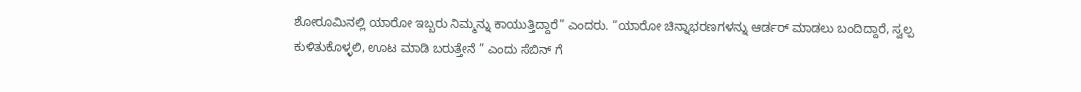ಶೋರೂಮಿನಲ್ಲಿ ಯಾರೋ ಇಬ್ಬರು ನಿಮ್ಮನ್ನು ಕಾಯುತ್ತಿದ್ದಾರೆ” ಎಂದರು. “ಯಾರೋ ಚಿನ್ನಾಭರಣಗಳನ್ನು ಆರ್ಡರ್ ಮಾಡಲು ಬಂದಿದ್ದಾರೆ, ಸ್ವಲ್ಪ ಕುಳಿತುಕೊಳ್ಳಲಿ, ಊಟ ಮಾಡಿ ಬರುತ್ತೇನೆ ” ಎಂದು ಸೆಬಿನ್ ಗೆ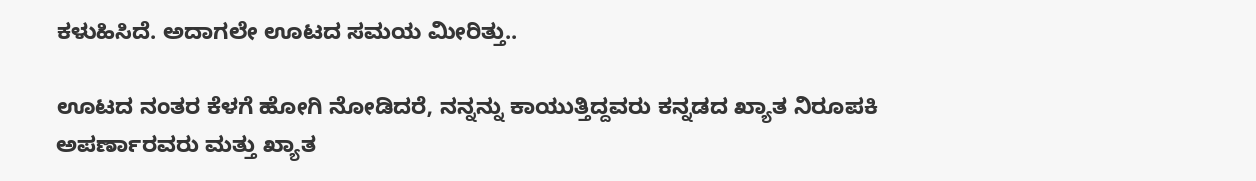ಕಳುಹಿಸಿದೆ. ಅದಾಗಲೇ ಊಟದ ಸಮಯ ಮೀರಿತ್ತು..

ಊಟದ ನಂತರ ಕೆಳಗೆ ಹೋಗಿ ನೋಡಿದರೆ, ನನ್ನನ್ನು ಕಾಯುತ್ತಿದ್ದವರು ಕನ್ನಡದ ಖ್ಯಾತ ನಿರೂಪಕಿ ಅಪರ್ಣಾರವರು ಮತ್ತು ಖ್ಯಾತ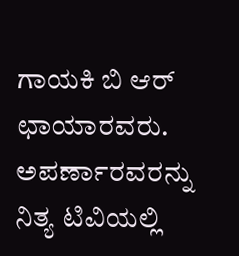ಗಾಯಕಿ ಬಿ ಆರ್ ಛಾಯಾರವರು. ಅಪರ್ಣಾರವರನ್ನು ನಿತ್ಯ ಟಿವಿಯಲ್ಲಿ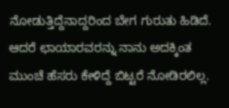ನೋಡುತ್ತಿದ್ದೆನಾದ್ದರಿಂದ ಬೇಗ ಗುರುತು ಹಿಡಿದೆ. ಆದರೆ ಛಾಯಾರವರನ್ನು ನಾನು ಅದಕ್ಕಿಂತ ಮುಂಚೆ ಹೆಸರು ಕೇಳಿದ್ದೆ ಬಿಟ್ಟರೆ ನೋಡಿರಲಿಲ್ಲ.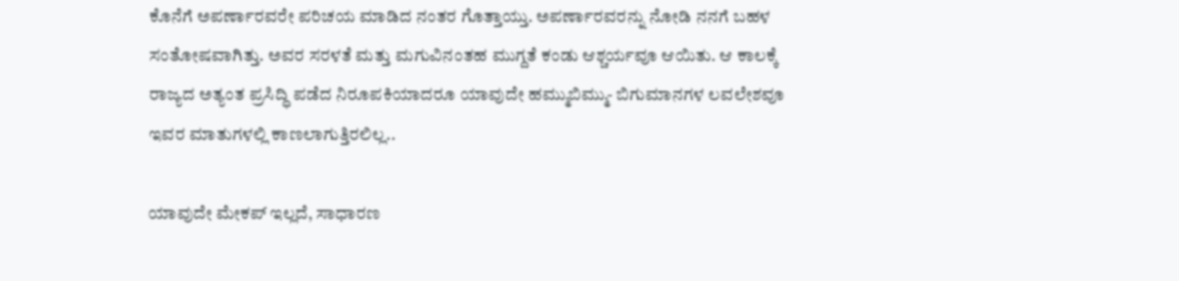ಕೊನೆಗೆ ಅಪರ್ಣಾರವರೇ ಪರಿಚಯ ಮಾಡಿದ ನಂತರ ಗೊತ್ತಾಯ್ತು. ಅಪರ್ಣಾರವರನ್ನು ನೋಡಿ ನನಗೆ ಬಹಳ ಸಂತೋಷವಾಗಿತ್ತು. ಅವರ ಸರಳತೆ ಮತ್ತು ಮಗುವಿನಂತಹ ಮುಗ್ದತೆ ಕಂಡು ಆಶ್ಚರ್ಯವೂ ಆಯಿತು. ಆ ಕಾಲಕ್ಕೆ ರಾಜ್ಯದ ಅತ್ಯಂತ ಪ್ರಸಿದ್ಧಿ ಪಡೆದ ನಿರೂಪಕಿಯಾದರೂ ಯಾವುದೇ ಹಮ್ಮುಬಿಮ್ಮು- ಬಿಗುಮಾನಗಳ ಲವಲೇಶವೂ ಇವರ ಮಾತುಗಳಲ್ಲಿ ಕಾಣಲಾಗುತ್ತಿರಲಿಲ್ಲ..

ಯಾವುದೇ ಮೇಕಪ್ ಇಲ್ಲದೆ, ಸಾಧಾರಣ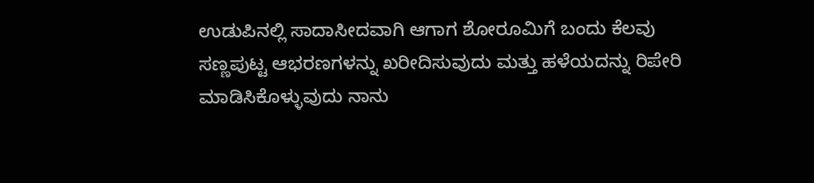ಉಡುಪಿನಲ್ಲಿ ಸಾದಾಸೀದವಾಗಿ ಆಗಾಗ ಶೋರೂಮಿಗೆ ಬಂದು ಕೆಲವು ಸಣ್ಣಪುಟ್ಟ ಆಭರಣಗಳನ್ನು ಖರೀದಿಸುವುದು ಮತ್ತು ಹಳೆಯದನ್ನು ರಿಪೇರಿ ಮಾಡಿಸಿಕೊಳ್ಳುವುದು ನಾನು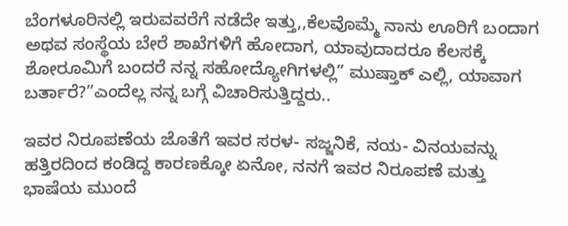ಬೆಂಗಳೂರಿನಲ್ಲಿ ಇರುವವರೆಗೆ ನಡೆದೇ ಇತ್ತು,,ಕೆಲವೊಮ್ಮೆ ನಾನು ಊರಿಗೆ ಬಂದಾಗ ಅಥವ ಸಂಸ್ಥೆಯ ಬೇರೆ ಶಾಖೆಗಳಿಗೆ ಹೋದಾಗ, ಯಾವುದಾದರೂ ಕೆಲಸಕ್ಕೆ ಶೋರೂಮಿಗೆ ಬಂದರೆ ನನ್ನ ಸಹೋದ್ಯೋಗಿಗಳಲ್ಲಿ” ಮುಷ್ತಾಕ್ ಎಲ್ಲಿ, ಯಾವಾಗ ಬರ್ತಾರೆ?”ಎಂದೆಲ್ಲ ನನ್ನ ಬಗ್ಗೆ ವಿಚಾರಿಸುತ್ತಿದ್ದರು..

ಇವರ ನಿರೂಪಣೆಯ ಜೊತೆಗೆ ಇವರ ಸರಳ- ಸಜ್ಜನಿಕೆ, ನಯ- ವಿನಯವನ್ನು ಹತ್ತಿರದಿಂದ ಕಂಡಿದ್ದ ಕಾರಣಕ್ಕೋ ಏನೋ, ನನಗೆ ಇವರ ನಿರೂಪಣೆ ಮತ್ತು ಭಾಷೆಯ ಮುಂದೆ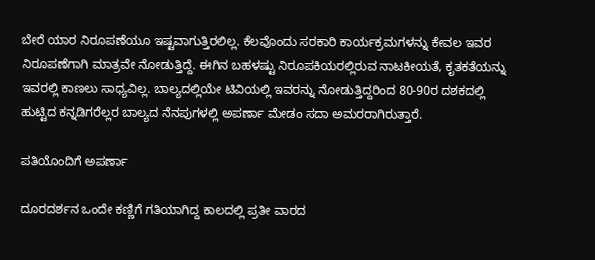ಬೇರೆ ಯಾರ ನಿರೂಪಣೆಯೂ ಇಷ್ಟವಾಗುತ್ತಿರಲಿಲ್ಲ. ಕೆಲವೊಂದು ಸರಕಾರಿ ಕಾರ್ಯಕ್ರಮಗಳನ್ನು ಕೇವಲ ಇವರ ನಿರೂಪಣೆಗಾಗಿ ಮಾತ್ರವೇ ನೋಡುತ್ತಿದ್ದೆ. ಈಗಿನ ಬಹಳಷ್ಟು ನಿರೂಪಕಿಯರಲ್ಲಿರುವ ನಾಟಕೀಯತೆ, ಕೃತಕತೆಯನ್ನು ಇವರಲ್ಲಿ ಕಾಣಲು ಸಾಧ್ಯವಿಲ್ಲ. ಬಾಲ್ಯದಲ್ಲಿಯೇ ಟಿವಿಯಲ್ಲಿ ಇವರನ್ನು ನೋಡುತ್ತಿದ್ದರಿಂದ 80-90ರ ದಶಕದಲ್ಲಿ ಹುಟ್ಟಿದ ಕನ್ನಡಿಗರೆಲ್ಲರ ಬಾಲ್ಯದ ನೆನಪುಗಳಲ್ಲಿ ಅಪರ್ಣಾ ಮೇಡಂ ಸದಾ ಅಮರರಾಗಿರುತ್ತಾರೆ.

ಪತಿಯೊಂದಿಗೆ ಅಪರ್ಣಾ

ದೂರದರ್ಶನ ಒಂದೇ ಕಣ್ಣಿಗೆ ಗತಿಯಾಗಿದ್ದ ಕಾಲದಲ್ಲಿ ಪ್ರತೀ ವಾರದ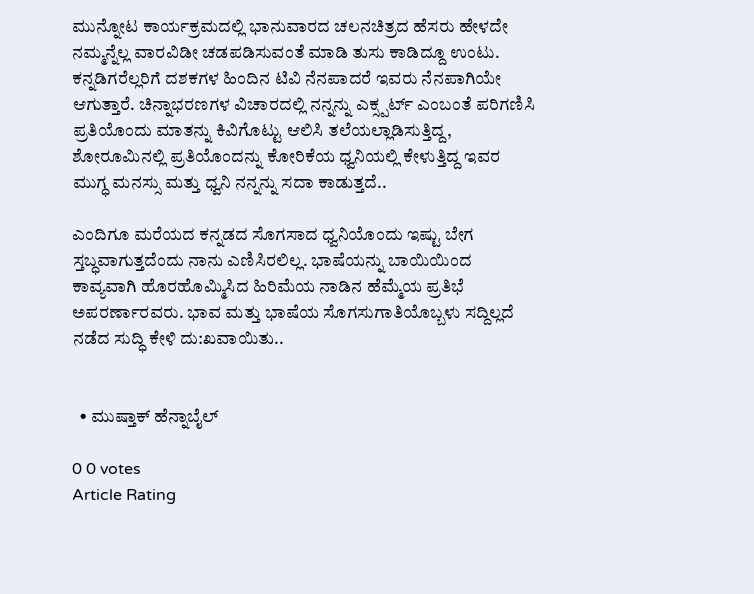ಮುನ್ನೋಟ ಕಾರ್ಯಕ್ರಮದಲ್ಲಿ ಭಾನುವಾರದ ಚಲನಚಿತ್ರದ ಹೆಸರು ಹೇಳದೇ ನಮ್ಮನ್ನೆಲ್ಲ ವಾರವಿಡೀ ಚಡಪಡಿಸುವಂತೆ ಮಾಡಿ ತುಸು ಕಾಡಿದ್ದೂ ಉಂಟು. ಕನ್ನಡಿಗರೆಲ್ಲರಿಗೆ ದಶಕಗಳ ಹಿಂದಿನ ಟಿವಿ ನೆನಪಾದರೆ ಇವರು ನೆನಪಾಗಿಯೇ ಆಗುತ್ತಾರೆ. ಚಿನ್ನಾಭರಣಗಳ ವಿಚಾರದಲ್ಲಿ ನನ್ನನ್ನು ಎಕ್ಸ್ಪರ್ಟ್ ಎಂಬಂತೆ ಪರಿಗಣಿಸಿ ಪ್ರತಿಯೊಂದು ಮಾತನ್ನು ಕಿವಿಗೊಟ್ಟು ಆಲಿಸಿ ತಲೆಯಲ್ಲಾಡಿಸುತ್ತಿದ್ದ, ಶೋರೂಮಿನಲ್ಲಿ ಪ್ರತಿಯೊಂದನ್ನು ಕೋರಿಕೆಯ ಧ್ವನಿಯಲ್ಲಿ ಕೇಳುತ್ತಿದ್ದ ಇವರ ಮುಗ್ಧ ಮನಸ್ಸು ಮತ್ತು ಧ್ವನಿ ನನ್ನನ್ನು ಸದಾ ಕಾಡುತ್ತದೆ..

ಎಂದಿಗೂ ಮರೆಯದ ಕನ್ನಡದ ಸೊಗಸಾದ ಧ್ವನಿಯೊಂದು ಇಷ್ಟು ಬೇಗ ಸ್ತಬ್ಧವಾಗುತ್ತದೆಂದು ನಾನು ಎಣಿಸಿರಲಿಲ್ಲ. ಭಾಷೆಯನ್ನು ಬಾಯಿಯಿಂದ ಕಾವ್ಯವಾಗಿ ಹೊರಹೊಮ್ಮಿಸಿದ ಹಿರಿಮೆಯ ನಾಡಿನ ಹೆಮ್ಮೆಯ ಪ್ರತಿಭೆ ಅಪರರ್ಣಾರವರು. ಭಾವ ಮತ್ತು ಭಾಷೆಯ ಸೊಗಸುಗಾತಿಯೊಬ್ಬಳು ಸದ್ದಿಲ್ಲದೆ ನಡೆದ ಸುದ್ಧಿ ಕೇಳಿ ದು:ಖವಾಯಿತು..


  • ಮುಷ್ತಾಕ್ ಹೆನ್ನಾಬೈಲ್

0 0 votes
Article Rating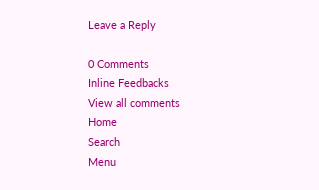Leave a Reply

0 Comments
Inline Feedbacks
View all comments
Home
Search
Menu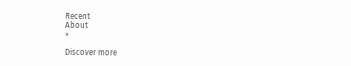Recent
About
×

Discover more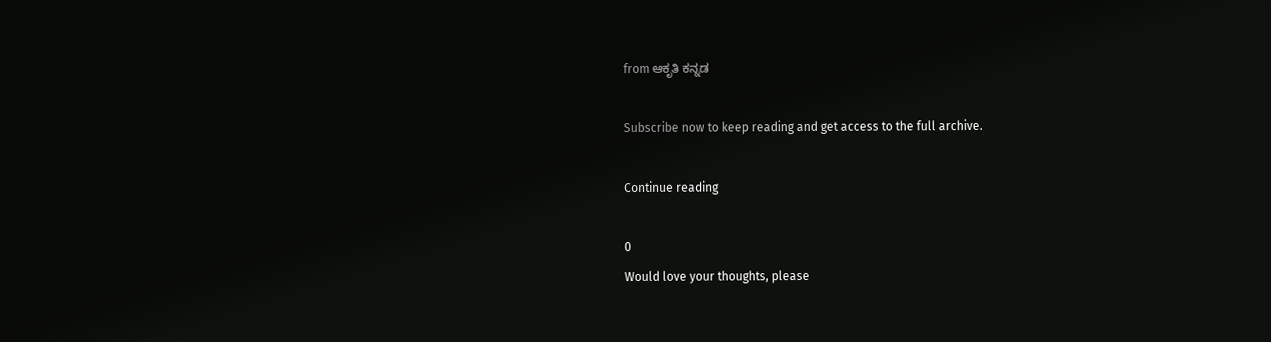from ಆಕೃತಿ ಕನ್ನಡ

Subscribe now to keep reading and get access to the full archive.

Continue reading

0
Would love your thoughts, please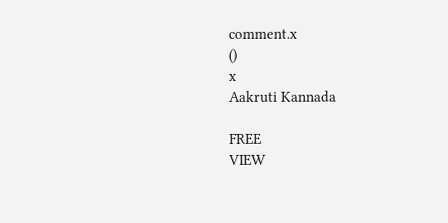comment.x
()
x
Aakruti Kannada

FREE
VIEW